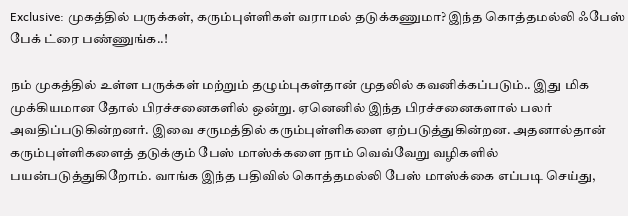Exclusive: முகத்தில் பருக்கள், கரும்புள்ளிகள் வராமல் தடுக்கணுமா? இந்த கொத்தமல்லி ஃபேஸ் பேக் ட்ரை பண்ணுங்க..!

நம் முகத்தில் உள்ள பருக்கள் மற்றும் தழும்புகள்தான் முதலில் கவனிக்கப்படும்.. இது மிக முக்கியமான தோல் பிரச்சனைகளில் ஒன்று. ஏனெனில் இந்த பிரச்சனைகளால் பலர் அவதிப்படுகின்றனர். இவை சருமத்தில் கரும்புள்ளிகளை ஏற்படுத்துகின்றன. அதனால்தான் கரும்புள்ளிகளைத் தடுக்கும் பேஸ் மாஸ்க்களை நாம் வெவ்வேறு வழிகளில் பயன்படுத்துகிறோம். வாங்க இந்த பதிவில் கொத்தமல்லி பேஸ் மாஸ்க்கை எப்படி செய்து,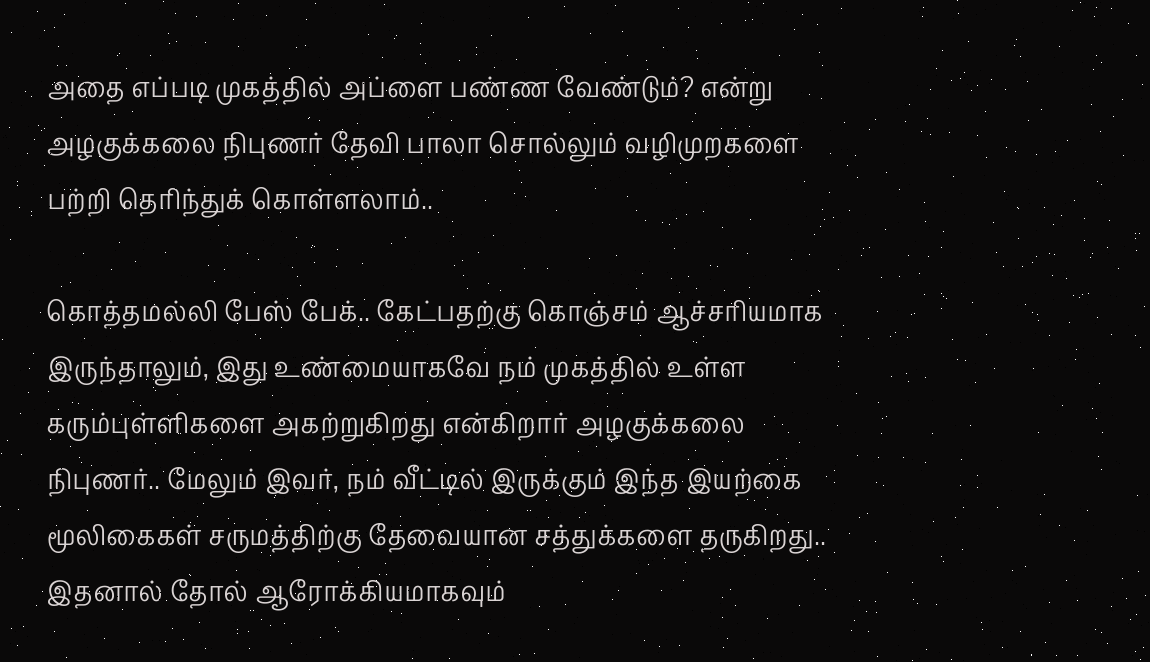அதை எப்படி முகத்தில் அப்ளை பண்ண வேண்டும்? என்று அழகுக்கலை நிபுணர் தேவி பாலா சொல்லும் வழிமுறகளை பற்றி தெரிந்துக் கொள்ளலாம்..

கொத்தமல்லி பேஸ் பேக்.. கேட்பதற்கு கொஞ்சம் ஆச்சரியமாக இருந்தாலும், இது உண்மையாகவே நம் முகத்தில் உள்ள கரும்புள்ளிகளை அகற்றுகிறது என்கிறார் அழகுக்கலை நிபுணர்.. மேலும் இவர், நம் வீட்டில் இருக்கும் இந்த இயற்கை மூலிகைகள் சருமத்திற்கு தேவையான சத்துக்களை தருகிறது.. இதனால் தோல் ஆரோக்கியமாகவும்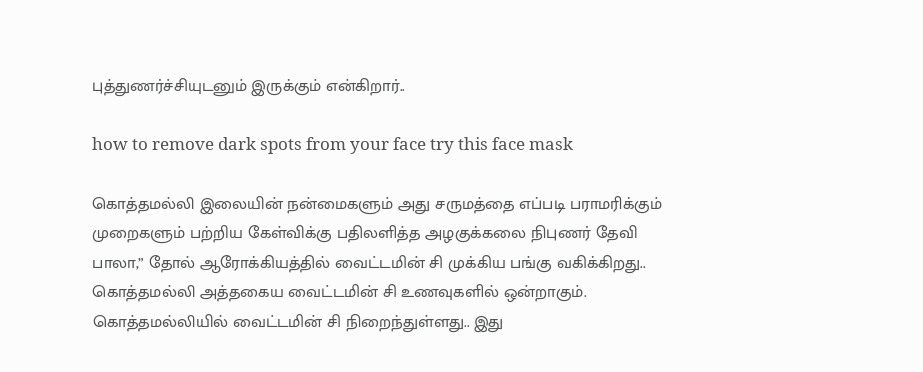புத்துணர்ச்சியுடனும் இருக்கும் என்கிறார்..

how to remove dark spots from your face try this face mask

கொத்தமல்லி இலையின் நன்மைகளும் அது சருமத்தை எப்படி பராமரிக்கும் முறைகளும் பற்றிய கேள்விக்கு பதிலளித்த அழகுக்கலை நிபுணர் தேவி பாலா,” தோல் ஆரோக்கியத்தில் வைட்டமின் சி முக்கிய பங்கு வகிக்கிறது.. கொத்தமல்லி அத்தகைய வைட்டமின் சி உணவுகளில் ஒன்றாகும். கொத்தமல்லியில் வைட்டமின் சி நிறைந்துள்ளது.. இது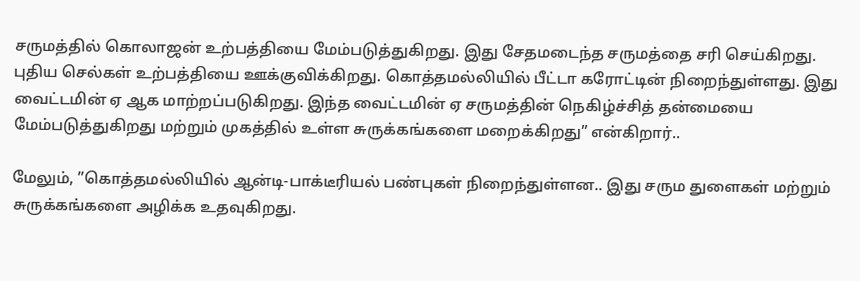சருமத்தில் கொலாஜன் உற்பத்தியை மேம்படுத்துகிறது. இது சேதமடைந்த சருமத்தை சரி செய்கிறது. புதிய செல்கள் உற்பத்தியை ஊக்குவிக்கிறது. கொத்தமல்லியில் பீட்டா கரோட்டின் நிறைந்துள்ளது. இது வைட்டமின் ஏ ஆக மாற்றப்படுகிறது. இந்த வைட்டமின் ஏ சருமத்தின் நெகிழ்ச்சித் தன்மையை மேம்படுத்துகிறது மற்றும் முகத்தில் உள்ள சுருக்கங்களை மறைக்கிறது” என்கிறார்..

மேலும், ”கொத்தமல்லியில் ஆன்டி-பாக்டீரியல் பண்புகள் நிறைந்துள்ளன.. இது சரும துளைகள் மற்றும் சுருக்கங்களை அழிக்க உதவுகிறது.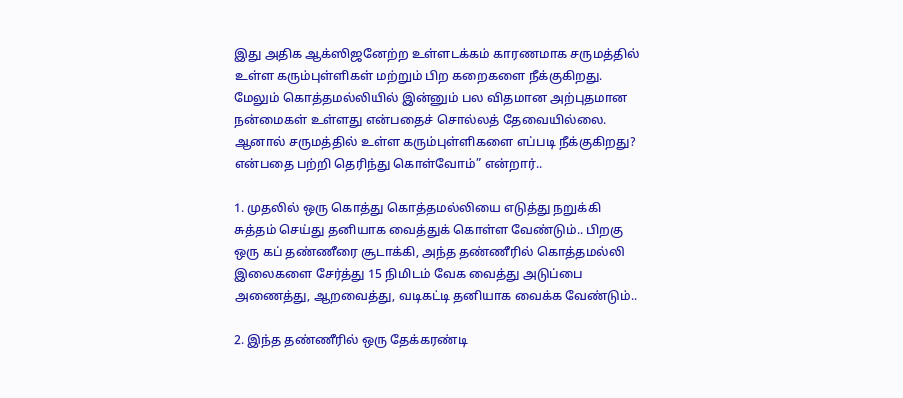இது அதிக ஆக்ஸிஜனேற்ற உள்ளடக்கம் காரணமாக சருமத்தில் உள்ள கரும்புள்ளிகள் மற்றும் பிற கறைகளை நீக்குகிறது. மேலும் கொத்தமல்லியில் இன்னும் பல விதமான அற்புதமான நன்மைகள் உள்ளது என்பதைச் சொல்லத் தேவையில்லை. ஆனால் சருமத்தில் உள்ள கரும்புள்ளிகளை எப்படி நீக்குகிறது? என்பதை பற்றி தெரிந்து கொள்வோம்” என்றார்..

1. முதலில் ஒரு கொத்து கொத்தமல்லியை எடுத்து நறுக்கி சுத்தம் செய்து தனியாக வைத்துக் கொள்ள வேண்டும்.. பிறகு ஒரு கப் தண்ணீரை சூடாக்கி, அந்த தண்ணீரில் கொத்தமல்லி இலைகளை சேர்த்து 15 நிமிடம் வேக வைத்து அடுப்பை அணைத்து, ஆறவைத்து, வடிகட்டி தனியாக வைக்க வேண்டும்..

2. இந்த தண்ணீரில் ஒரு தேக்கரண்டி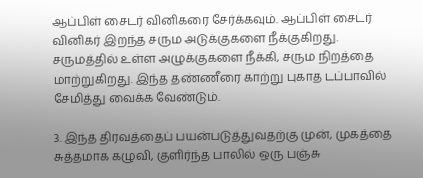ஆப்பிள் சைடர் வினிகரை சேர்க்கவும். ஆப்பிள் சைடர் வினிகர் இறந்த சரும அடுக்குகளை நீக்குகிறது. சருமத்தில் உள்ள அழுக்குகளை நீக்கி, சரும நிறத்தை மாற்றுகிறது. இந்த தண்ணீரை காற்று புகாத டப்பாவில் சேமித்து வைக்க வேண்டும்.

3. இந்த திரவத்தைப் பயன்படுத்துவதற்கு முன், முகத்தை சுத்தமாக கழுவி, குளிர்ந்த பாலில் ஒரு பஞ்சு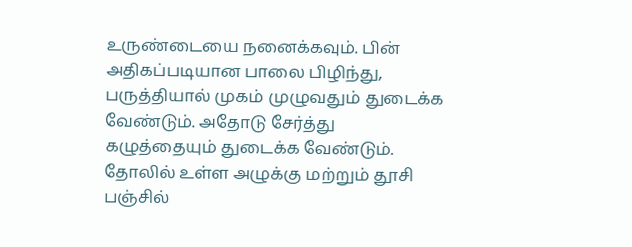உருண்டையை நனைக்கவும். பின் அதிகப்படியான பாலை பிழிந்து, பருத்தியால் முகம் முழுவதும் துடைக்க வேண்டும். அதோடு சேர்த்து கழுத்தையும் துடைக்க வேண்டும். தோலில் உள்ள அழுக்கு மற்றும் தூசி பஞ்சில்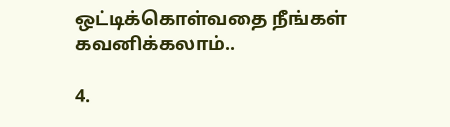ஒட்டிக்கொள்வதை நீங்கள் கவனிக்கலாம்..

4.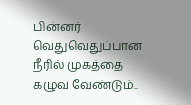பின்னர் வெதுவெதுப்பான நீரில் முகத்தை கழுவ வேண்டும்..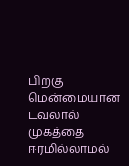பிறகு மென்மையான டவலால் முகத்தை ஈரமில்லாமல்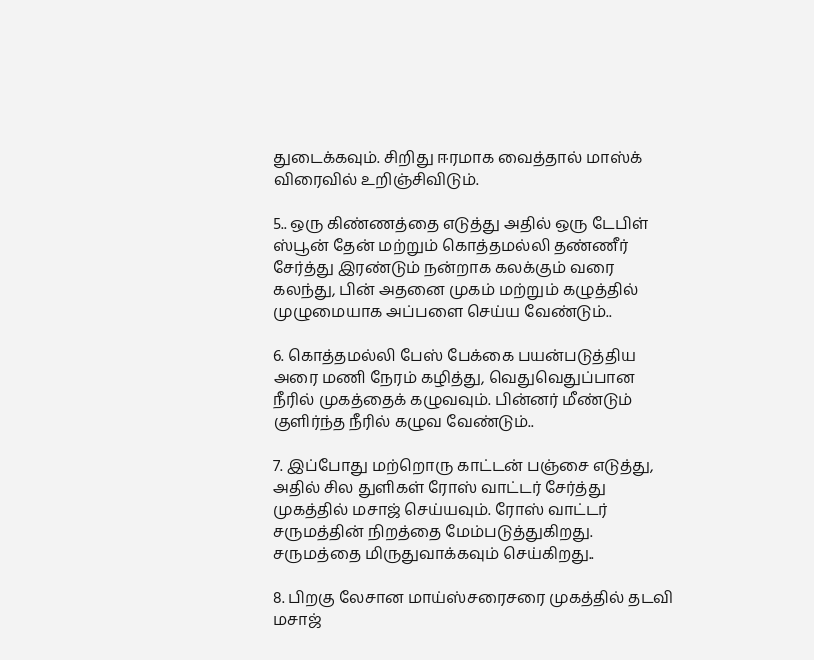துடைக்கவும். சிறிது ஈரமாக வைத்தால் மாஸ்க் விரைவில் உறிஞ்சிவிடும்.

5.. ஒரு கிண்ணத்தை எடுத்து அதில் ஒரு டேபிள் ஸ்பூன் தேன் மற்றும் கொத்தமல்லி தண்ணீர் சேர்த்து இரண்டும் நன்றாக கலக்கும் வரை கலந்து, பின் அதனை முகம் மற்றும் கழுத்தில் முழுமையாக அப்பளை செய்ய வேண்டும்..

6. கொத்தமல்லி பேஸ் பேக்கை பயன்படுத்திய அரை மணி நேரம் கழித்து, வெதுவெதுப்பான நீரில் முகத்தைக் கழுவவும். பின்னர் மீண்டும் குளிர்ந்த நீரில் கழுவ வேண்டும்..

7. இப்போது மற்றொரு காட்டன் பஞ்சை எடுத்து, அதில் சில துளிகள் ரோஸ் வாட்டர் சேர்த்து முகத்தில் மசாஜ் செய்யவும். ரோஸ் வாட்டர் சருமத்தின் நிறத்தை மேம்படுத்துகிறது. சருமத்தை மிருதுவாக்கவும் செய்கிறது..

8. பிறகு லேசான மாய்ஸ்சரைசரை முகத்தில் தடவி மசாஜ்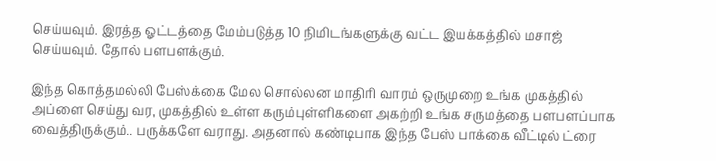செய்யவும். இரத்த ஓட்டத்தை மேம்படுத்த 10 நிமிடங்களுக்கு வட்ட இயக்கத்தில் மசாஜ் செய்யவும். தோல் பளபளக்கும்.

இந்த கொத்தமல்லி பேஸ்க்கை மேல சொல்லன மாதிரி வாரம் ஒருமுறை உங்க முகத்தில் அப்ளை செய்து வர, முகத்தில் உள்ள கரும்புள்ளிகளை அகற்றி உங்க சருமத்தை பளபளப்பாக வைத்திருக்கும்.. பருக்களே வராது. அதனால் கண்டிபாக இந்த பேஸ் பாக்கை வீட்டில் ட்ரை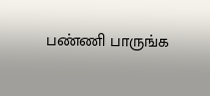பண்ணி பாருங்க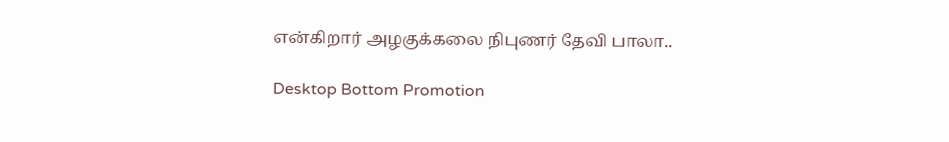என்கிறார் அழகுக்கலை நிபுணர் தேவி பாலா..

Desktop Bottom Promotion